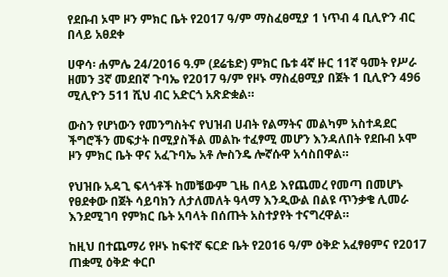የደቡብ ኦሞ ዞን ምክር ቤት የ2017 ዓ/ም ማስፈፀሚያ 1 ነጥብ 4 ቢሊዮን ብር በላይ አፀደቀ

ሀዋሳ፡ ሐምሌ 24/2016 ዓ.ም (ደሬቴድ) ምክር ቤቱ 4ኛ ዙር 11ኛ ዓመት የሥራ ዘመን 3ኛ መደበኛ ጉባኤ የ2017 ዓ/ም የዞኑ ማስፈፀሚያ በጀት 1 ቢሊዮን 496 ሚሊዮን 511 ሺህ ብር አድርጎ አጽድቋል።

ውስን የሆነውን የመንግስትና የህዝብ ሀብት የልማትና መልካም አስተዳደር ችግሮችን መፍታት በሚያስችል መልኩ ተፈፃሚ መሆን እንዳለበት የደቡብ ኦሞ ዞን ምክር ቤት ዋና አፈጉባኤ አቶ ሎስንዴ ሎኛሱዋ አሳስበዋል።

የህዝቡ አዳጊ ፍላጎቶች ከመቼውም ጊዜ በላይ እየጨመረ የመጣ በመሆኑ የፀደቀው በጀት ሳይባክን ለታለመለት ዓላማ እንዲውል በልዩ ጥንቃቄ ሊመራ እንደሚገባ የምክር ቤት አባላት በሰጡት አስተያየት ተናግረዋል።

ከዚህ በተጨማሪ የዞኑ ከፍተኛ ፍርድ ቤት የ2016 ዓ/ም ዕቅድ አፈፃፀምና የ2017 ጠቋሚ ዕቅድ ቀርቦ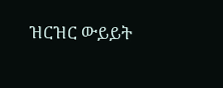ዝርዝር ውይይት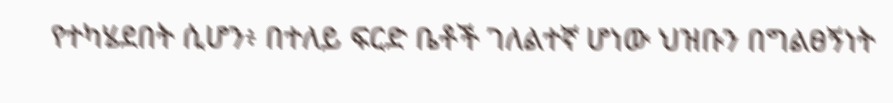የተካሄደበት ሲሆን፥ በተለይ ፍርድ ቤቶች ገለልተኛ ሆነው ህዝቡን በግልፀኝነት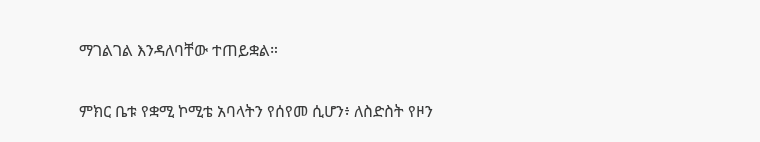ማገልገል እንዳለባቸው ተጠይቋል።

ምክር ቤቱ የቋሚ ኮሚቴ አባላትን የሰየመ ሲሆን፥ ለስድስት የዞን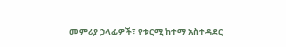መምሪያ ኃላፊዎች፣ የቱርሚ ከተማ አስተዳደር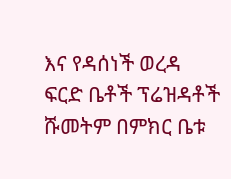እና የዳሰነች ወረዳ ፍርድ ቤቶች ፕሬዝዳቶች ሹመትም በምክር ቤቱ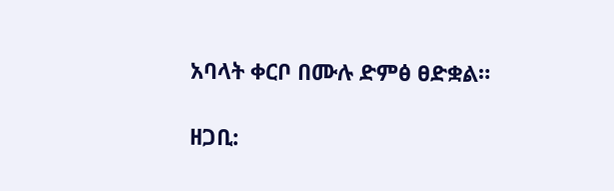አባላት ቀርቦ በሙሉ ድምፅ ፀድቋል።

ዘጋቢ: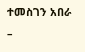ተመስገን አበራ –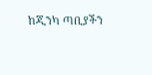ከጂንካ ጣቢያችን